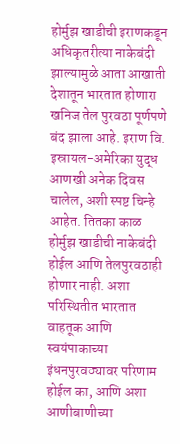होर्मुझ खाडीची इराणकडून अधिकृतरीत्या नाकेबंदी झाल्यामुळे आता आखाती देशातून भारतात होणारा खनिज तेल पुरवठा पूर्णपणे बंद झाला आहे. इराण वि. इस्रायल-अमेरिका युद्ध आणखी अनेक दिवस चालेल, अशी स्पष्ट चिन्हे आहेत. तितका काळ होर्मुझ खाडीची नाकेबंदी होईल आणि तेलपुरवठाही होणार नाही. अशा परिस्थितीत भारतात वाहतूक आणि स्वयंपाकाच्या इंधनपुरवठ्यावर परिणाम होईल का, आणि अशा आणीबाणीच्या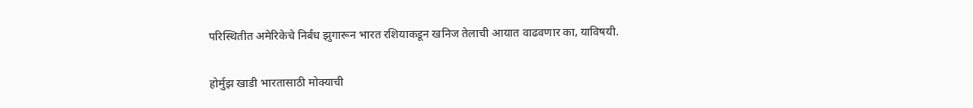परिस्थितीत अमेरिकेचे निर्बंध झुगारून भारत रशियाकडून खनिज तेलाची आयात वाढवणार का, याविषयी.

होर्मुझ खाडी भारतासाठी मोक्याची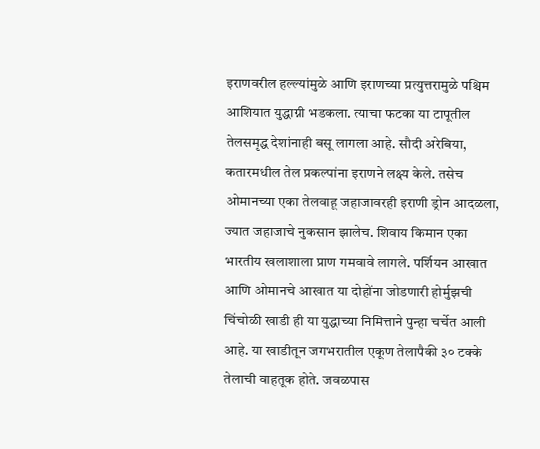इराणवरील हल्ल्यांमुळे आणि इराणच्या प्रत्युत्तरामुळे पश्चिम आशियात युद्धाग्नी भडकला. त्याचा फटका या टापूतील तेलसमृद्ध देशांनाही बसू लागला आहे. सौदी अरेबिया, कतारमधील तेल प्रकल्पांना इराणने लक्ष्य केले. तसेच ओमानच्या एका तेलवाहू जहाजावरही इराणी ड्रोन आदळला, ज्यात जहाजाचे नुकसान झालेच. शिवाय किमान एका भारतीय खलाशाला प्राण गमवावे लागले. पर्शियन आखात आणि ओमानचे आखात या दोहोंना जोडणारी होर्मुझची चिंचोळी खाडी ही या युद्धाच्या निमित्ताने पुन्हा चर्चेत आली आहे. या खाडीतून जगभरातील एकूण तेलापैकी ३० टक्के तेलाची वाहतूक होते. जवळपास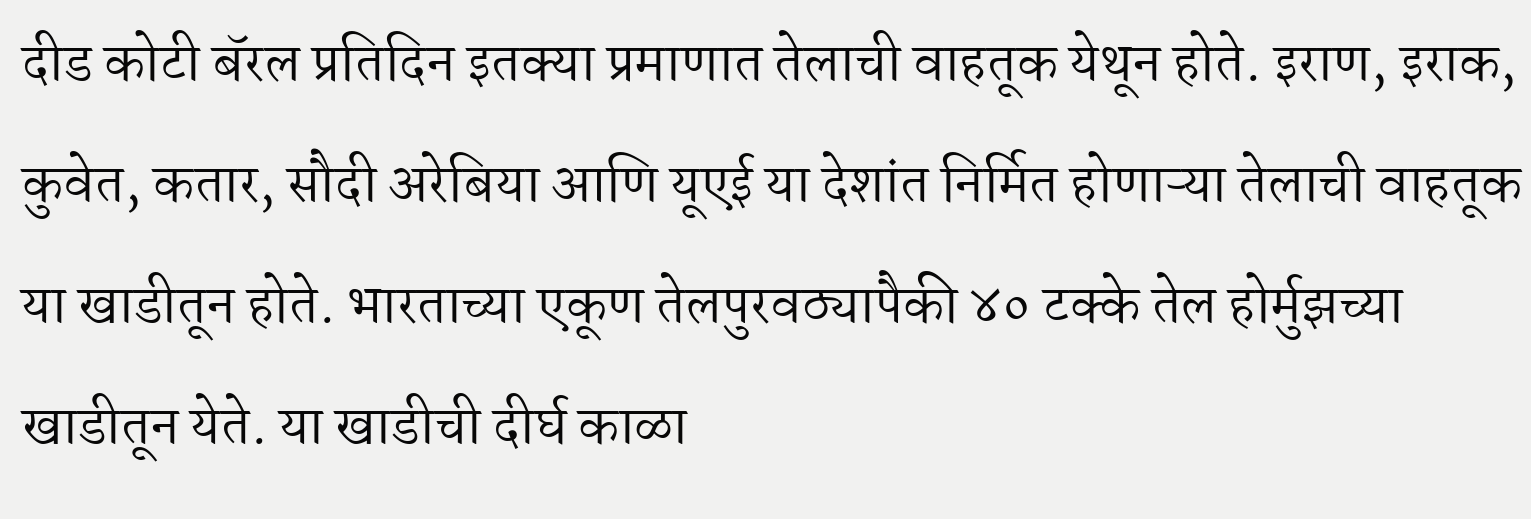दीड कोटी बॅरल प्रतिदिन इतक्या प्रमाणात तेलाची वाहतूक येथून होते. इराण, इराक, कुवेत, कतार, सौदी अरेबिया आणि यूएई या देशांत निर्मित होणाऱ्या तेलाची वाहतूक या खाडीतून होते. भारताच्या एकूण तेलपुरवठ्यापैकी ४० टक्के तेल होर्मुझच्या खाडीतून येते. या खाडीची दीर्घ काळा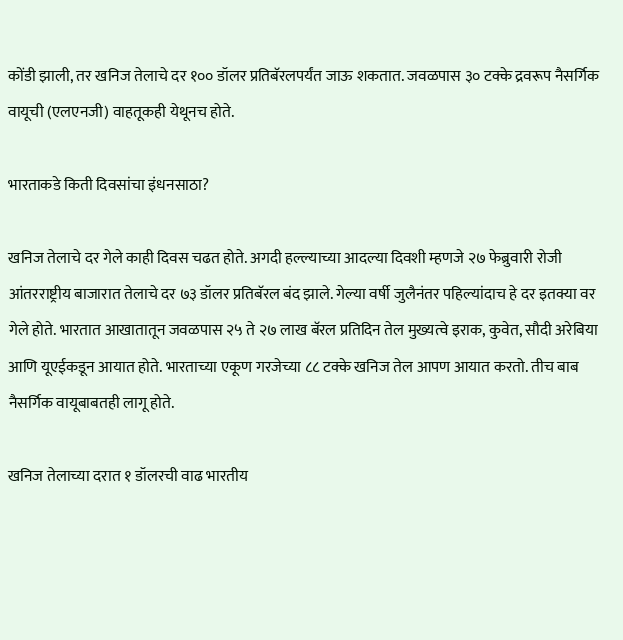कोंडी झाली, तर खनिज तेलाचे दर १०० डॉलर प्रतिबॅरलपर्यंत जाऊ शकतात. जवळपास ३० टक्के द्रवरूप नैसर्गिक वायूची (एलएनजी) वाहतूकही येथूनच होते.

भारताकडे किती दिवसांचा इंधनसाठा?

खनिज तेलाचे दर गेले काही दिवस चढत होते. अगदी हल्ल्याच्या आदल्या दिवशी म्हणजे २७ फेब्रुवारी रोजी आंतरराष्ट्रीय बाजारात तेलाचे दर ७३ डॉलर प्रतिबॅरल बंद झाले. गेल्या वर्षी जुलैनंतर पहिल्यांदाच हे दर इतक्या वर गेले होते. भारतात आखातातून जवळपास २५ ते २७ लाख बॅरल प्रतिदिन तेल मुख्यत्वे इराक, कुवेत, सौदी अरेबिया आणि यूएईकडून आयात होते. भारताच्या एकूण गरजेच्या ८८ टक्के खनिज तेल आपण आयात करतो. तीच बाब नैसर्गिक वायूबाबतही लागू होते.

खनिज तेलाच्या दरात १ डॉलरची वाढ भारतीय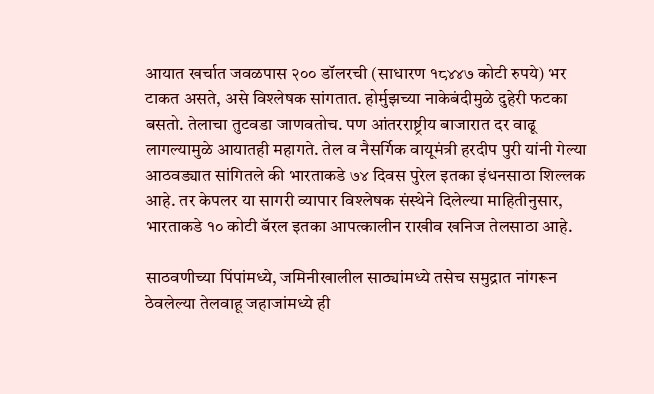आयात खर्चात जवळपास २०० डॉलरची (साधारण १८४४७ कोटी रुपये) भर टाकत असते, असे विश्लेषक सांगतात. होर्मुझच्या नाकेबंदीमुळे दुहेरी फटका बसतो. तेलाचा तुटवडा जाणवतोच. पण आंतरराष्ट्रीय बाजारात दर वाढू लागल्यामुळे आयातही महागते. तेल व नैसर्गिक वायूमंत्री हरदीप पुरी यांनी गेल्या आठवड्यात सांगितले की भारताकडे ७४ दिवस पुरेल इतका इंधनसाठा शिल्लक आहे. तर केपलर या सागरी व्यापार विश्लेषक संस्थेने दिलेल्या माहितीनुसार, भारताकडे १० कोटी बॅरल इतका आपत्कालीन राखीव खनिज तेलसाठा आहे.

साठवणीच्या पिंपांमध्ये, जमिनीखालील साठ्यांमध्ये तसेच समुद्रात नांगरून ठेवलेल्या तेलवाहू जहाजांमध्ये ही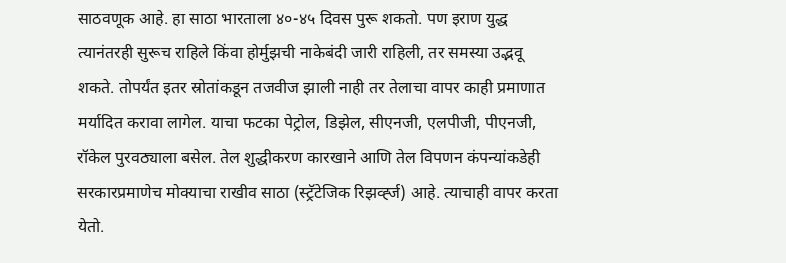साठवणूक आहे. हा साठा भारताला ४०-४५ दिवस पुरू शकतो. पण इराण युद्ध त्यानंतरही सुरूच राहिले किंवा होर्मुझची नाकेबंदी जारी राहिली, तर समस्या उद्भवू शकते. तोपर्यंत इतर स्रोतांकडून तजवीज झाली नाही तर तेलाचा वापर काही प्रमाणात मर्यादित करावा लागेल. याचा फटका पेट्रोल, डिझेल, सीएनजी, एलपीजी, पीएनजी, रॉकेल पुरवठ्याला बसेल. तेल शुद्धीकरण कारखाने आणि तेल विपणन कंपन्यांकडेही सरकारप्रमाणेच मोक्याचा राखीव साठा (स्ट्रॅटेजिक रिझर्व्ह्ज) आहे. त्याचाही वापर करता येतो.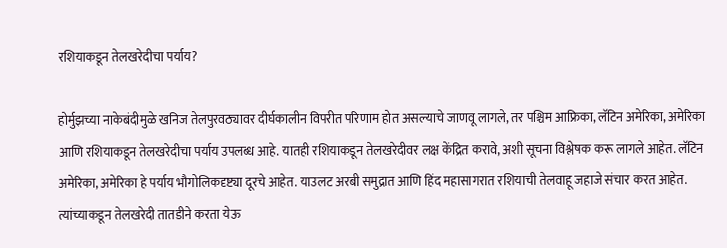रशियाकडून तेलखरेदीचा पर्याय?

होर्मुझच्या नाकेबंदीमुळे खनिज तेलपुरवठ्यावर दीर्घकालीन विपरीत परिणाम होत असल्याचे जाणवू लागले, तर पश्चिम आफ्रिका, लॅटिन अमेरिका, अमेरिका आणि रशियाकडून तेलखरेदीचा पर्याय उपलब्ध आहे. यातही रशियाकडून तेलखरेदीवर लक्ष केंद्रित करावे, अशी सूचना विश्लेषक करू लागले आहेत. लॅटिन अमेरिका, अमेरिका हे पर्याय भौगोलिकदृष्ट्या दूरचे आहेत. याउलट अरबी समुद्रात आणि हिंद महासागरात रशियाची तेलवाहू जहाजे संचार करत आहेत. त्यांच्याकडून तेलखरेदी तातडीने करता येऊ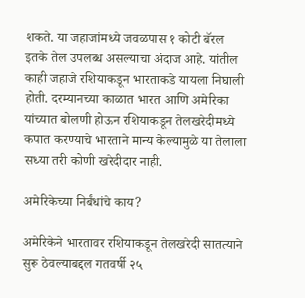शकते. या जहाजांमध्ये जवळपास १ कोटी बॅरल इतके तेल उपलब्ध असल्याचा अंदाज आहे. यांतील काही जहाजे रशियाकडून भारताकडे यायला निघाली होती. दरम्यानच्या काळात भारत आणि अमेरिका यांच्यात बोलणी होऊन रशियाकडून तेलखरेदीमध्ये कपात करण्याचे भारताने मान्य केल्यामुळे या तेलाला सध्या तरी कोणी खरेदीदार नाही.

अमेरिकेच्या निर्बंधांचे काय?

अमेरिकेने भारतावर रशियाकडून तेलखरेदी सातत्याने सुरू ठेवल्याबद्दल गतवर्षी २५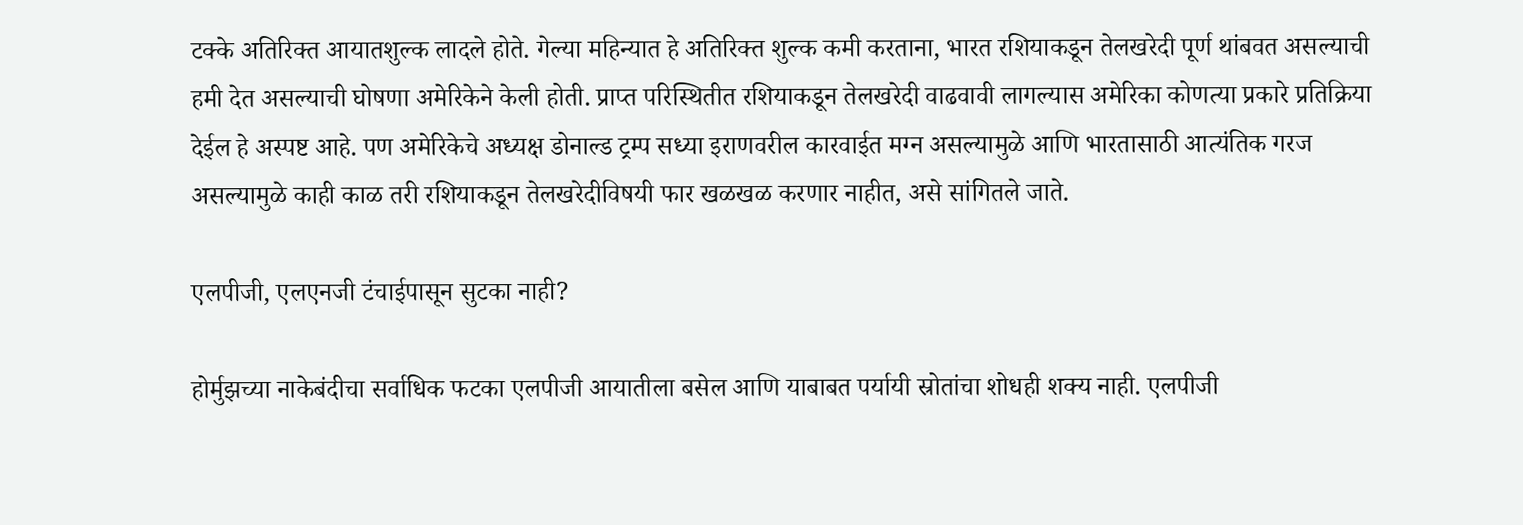टक्के अतिरिक्त आयातशुल्क लादले होते. गेल्या महिन्यात हे अतिरिक्त शुल्क कमी करताना, भारत रशियाकडून तेलखरेदी पूर्ण थांबवत असल्याची हमी देत असल्याची घोषणा अमेरिकेने केली होती. प्राप्त परिस्थितीत रशियाकडून तेलखरेदी वाढवावी लागल्यास अमेरिका कोणत्या प्रकारे प्रतिक्रिया देईल हे अस्पष्ट आहे. पण अमेरिकेचे अध्यक्ष डोनाल्ड ट्रम्प सध्या इराणवरील कारवाईत मग्न असल्यामुळे आणि भारतासाठी आत्यंतिक गरज असल्यामुळे काही काळ तरी रशियाकडून तेलखरेदीविषयी फार खळखळ करणार नाहीत, असे सांगितले जाते.

एलपीजी, एलएनजी टंचाईपासून सुटका नाही?

होर्मुझच्या नाकेबंदीचा सर्वाधिक फटका एलपीजी आयातीला बसेल आणि याबाबत पर्यायी स्रोतांचा शोधही शक्य नाही. एलपीजी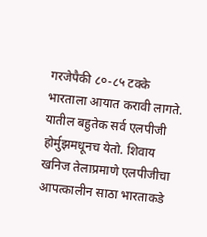गरजेपैकी ८०-८५ टक्के भारताला आयात करावी लागते. यातील बहुतेक सर्व एलपीजी होर्मुझमधूनच येतो. शिवाय खनिज तेलाप्रमाणे एलपीजीचा आपत्कालीन साठा भारताकडे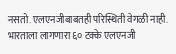नसतो. एलएनजीबाबतही परिस्थिती वेगळी नाही. भारताला लागणारा ६० टक्के एलएनजी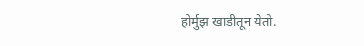होर्मुझ खाडीतून येतो.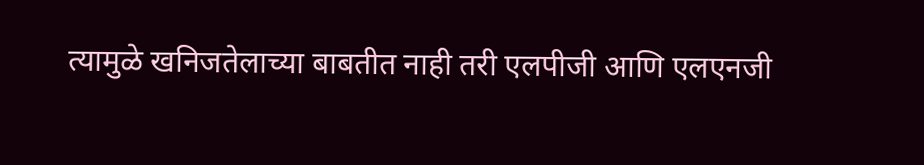त्यामुळे खनिजतेलाच्या बाबतीत नाही तरी एलपीजी आणि एलएनजी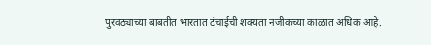पुरवठ्याच्या बाबतीत भारतात टंचाईची शक्यता नजीकच्या काळात अधिक आहे.